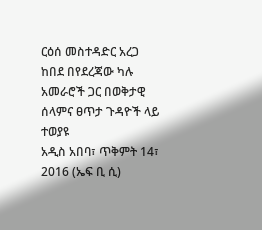ርዕሰ መስተዳድር አረጋ ከበደ በየደረጃው ካሉ አመራሮች ጋር በወቅታዊ ሰላምና ፀጥታ ጉዳዮች ላይ ተወያዩ
አዲስ አበባ፣ ጥቅምት 14፣ 2016 (ኤፍ ቢ ሲ)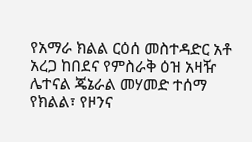የአማራ ክልል ርዕሰ መስተዳድር አቶ አረጋ ከበደና የምስራቅ ዕዝ አዛዥ ሌተናል ጄኔራል መሃመድ ተሰማ የክልል፣ የዞንና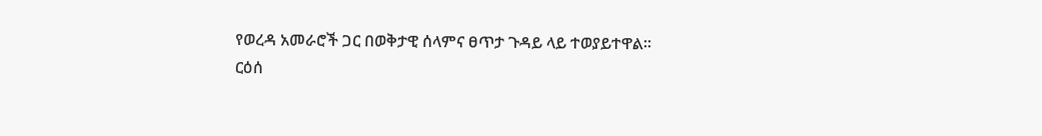የወረዳ አመራሮች ጋር በወቅታዊ ሰላምና ፀጥታ ጉዳይ ላይ ተወያይተዋል፡፡
ርዕሰ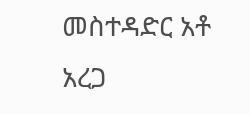መስተዳድር አቶ አረጋ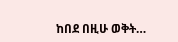ከበደ በዚሁ ወቅት…